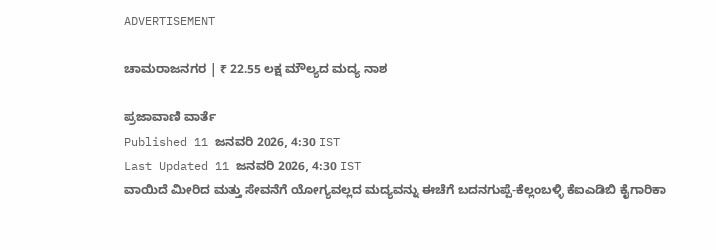ADVERTISEMENT

ಚಾಮರಾಜನಗರ | ₹ 22.55 ಲಕ್ಷ ಮೌಲ್ಯದ ಮದ್ಯ ನಾಶ

ಪ್ರಜಾವಾಣಿ ವಾರ್ತೆ
Published 11 ಜನವರಿ 2026, 4:30 IST
Last Updated 11 ಜನವರಿ 2026, 4:30 IST
ವಾಯಿದೆ ಮೀರಿದ ಮತ್ತು ಸೇವನೆಗೆ ಯೋಗ್ಯವಲ್ಲದ ಮದ್ಯವನ್ನು ಈಚೆಗೆ ಬದನಗುಪ್ಪೆ-ಕೆಲ್ಲಂಬಳ್ಳಿ ಕೆಐಎಡಿಬಿ ಕೈಗಾರಿಕಾ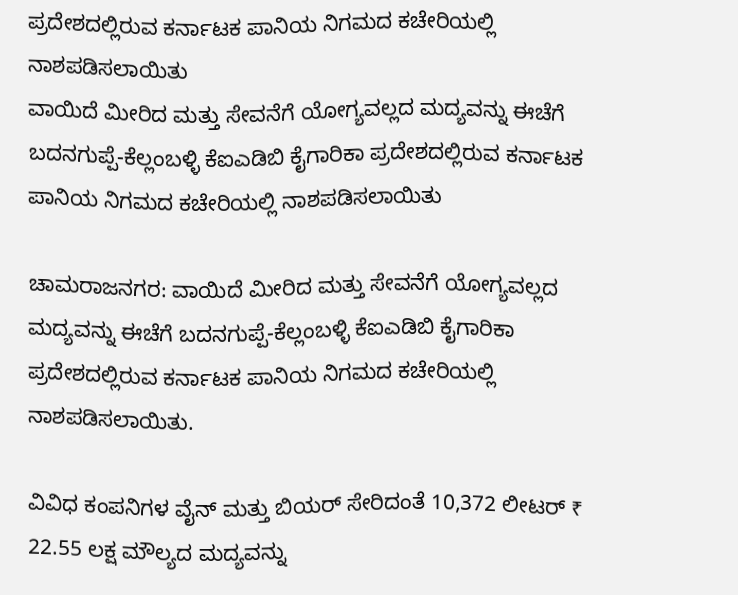ಪ್ರದೇಶದಲ್ಲಿರುವ ಕರ್ನಾಟಕ ಪಾನಿಯ ನಿಗಮದ ಕಚೇರಿಯಲ್ಲಿ ನಾಶಪಡಿಸಲಾಯಿತು
ವಾಯಿದೆ ಮೀರಿದ ಮತ್ತು ಸೇವನೆಗೆ ಯೋಗ್ಯವಲ್ಲದ ಮದ್ಯವನ್ನು ಈಚೆಗೆ ಬದನಗುಪ್ಪೆ-ಕೆಲ್ಲಂಬಳ್ಳಿ ಕೆಐಎಡಿಬಿ ಕೈಗಾರಿಕಾ ಪ್ರದೇಶದಲ್ಲಿರುವ ಕರ್ನಾಟಕ ಪಾನಿಯ ನಿಗಮದ ಕಚೇರಿಯಲ್ಲಿ ನಾಶಪಡಿಸಲಾಯಿತು

ಚಾಮರಾಜನಗರ: ವಾಯಿದೆ ಮೀರಿದ ಮತ್ತು ಸೇವನೆಗೆ ಯೋಗ್ಯವಲ್ಲದ ಮದ್ಯವನ್ನು ಈಚೆಗೆ ಬದನಗುಪ್ಪೆ-ಕೆಲ್ಲಂಬಳ್ಳಿ ಕೆಐಎಡಿಬಿ ಕೈಗಾರಿಕಾ ಪ್ರದೇಶದಲ್ಲಿರುವ ಕರ್ನಾಟಕ ಪಾನಿಯ ನಿಗಮದ ಕಚೇರಿಯಲ್ಲಿ ನಾಶಪಡಿಸಲಾಯಿತು.

ವಿವಿಧ ಕಂಪನಿಗಳ ವೈನ್ ಮತ್ತು ಬಿಯರ್ ಸೇರಿದಂತೆ 10,372 ಲೀಟರ್ ₹ 22.55 ಲಕ್ಷ ಮೌಲ್ಯದ ಮದ್ಯವನ್ನು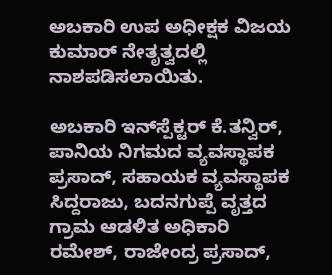ಅಬಕಾರಿ ಉಪ ಅಧೀಕ್ಷಕ ವಿಜಯ ಕುಮಾರ್ ನೇತೃತ್ವದಲ್ಲಿ ನಾಶಪಡಿಸಲಾಯಿತು.

ಅಬಕಾರಿ ಇನ್‌ಸ್ಪೆಕ್ಟರ್ ಕೆ.ತನ್ವಿರ್, ಪಾನಿಯ ನಿಗಮದ ವ್ಯವಸ್ಥಾಪಕ ಪ್ರಸಾದ್, ಸಹಾಯಕ ವ್ಯವಸ್ಥಾಪಕ ಸಿದ್ದರಾಜು, ಬದನಗುಪ್ಪೆ ವೃತ್ತದ ಗ್ರಾಮ ಆಡಳಿತ ಅಧಿಕಾರಿ ರಮೇಶ್, ರಾಜೇಂದ್ರ ಪ್ರಸಾದ್,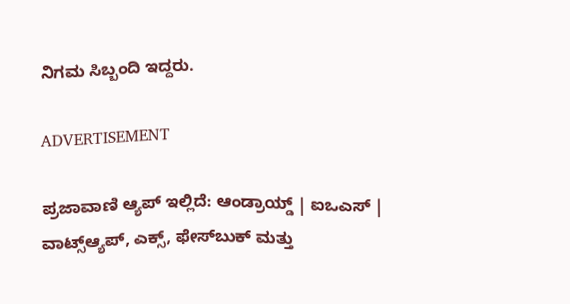ನಿಗಮ ಸಿಬ್ಬಂದಿ ಇದ್ದರು.

ADVERTISEMENT

ಪ್ರಜಾವಾಣಿ ಆ್ಯಪ್ ಇಲ್ಲಿದೆ: ಆಂಡ್ರಾಯ್ಡ್ | ಐಒಎಸ್ | ವಾಟ್ಸ್ಆ್ಯಪ್, ಎಕ್ಸ್, ಫೇಸ್‌ಬುಕ್ ಮತ್ತು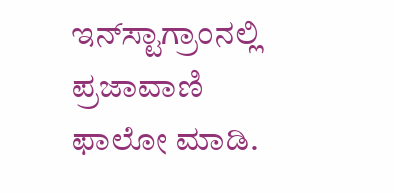ಇನ್‌ಸ್ಟಾಗ್ರಾಂನಲ್ಲಿ ಪ್ರಜಾವಾಣಿ ಫಾಲೋ ಮಾಡಿ.